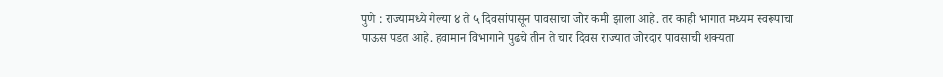पुणे : राज्यामध्ये गेल्या ४ ते ५ दिवसांपासून पावसाचा जोर कमी झाला आहे. तर काही भागात मध्यम स्वरूपाचा पाऊस पडत आहे. हवामान विभागाने पुढचे तीन ते चार दिवस राज्यात जोरदार पावसाची शक्यता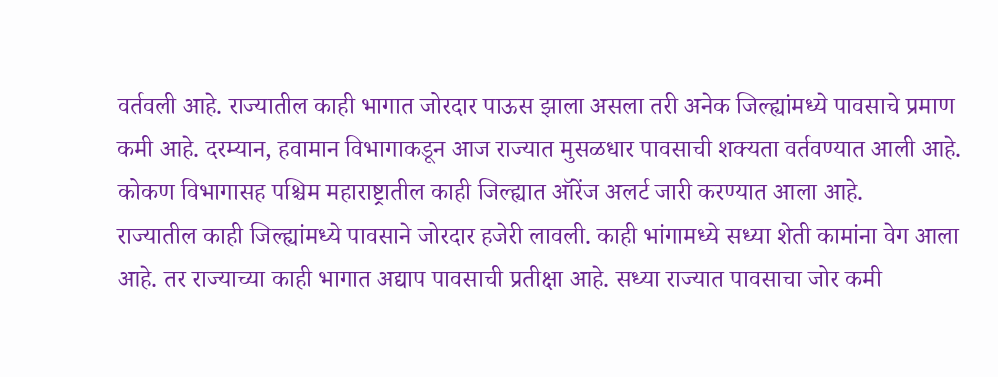वर्तवली आहे. राज्यातील काही भागात जोरदार पाऊस झाला असला तरी अनेक जिल्ह्यांमध्ये पावसाचे प्रमाण कमी आहे. दरम्यान, हवामान विभागाकडून आज राज्यात मुसळधार पावसाची शक्यता वर्तवण्यात आली आहे. कोकण विभागासह पश्चिम महाराष्ट्रातील काही जिल्ह्यात ऑरेंज अलर्ट जारी करण्यात आला आहे.
राज्यातील काही जिल्ह्यांमध्ये पावसाने जोरदार हजेरी लावली. काही भांगामध्ये सध्या शेती कामांना वेग आला आहे. तर राज्याच्या काही भागात अद्याप पावसाची प्रतीक्षा आहे. सध्या राज्यात पावसाचा जोर कमी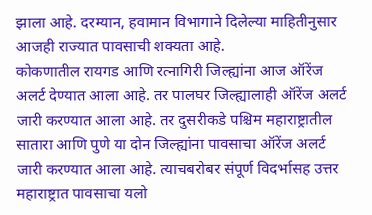झाला आहे. दरम्यान, हवामान विभागाने दिलेल्या माहितीनुसार आजही राज्यात पावसाची शक्यता आहे.
कोकणातील रायगड आणि रत्नागिरी जिल्ह्यांना आज ऑरेंज अलर्ट देण्यात आला आहे. तर पालघर जिल्ह्यालाही ऑरेंज अलर्ट जारी करण्यात आला आहे. तर दुसरीकडे पश्चिम महाराष्ट्रातील सातारा आणि पुणे या दोन जिल्ह्यांना पावसाचा ऑरेंज अलर्ट जारी करण्यात आला आहे. त्याचबरोबर संपूर्ण विदर्भासह उत्तर महाराष्ट्रात पावसाचा यलो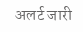अलर्ट जारी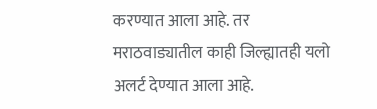करण्यात आला आहे. तर मराठवाड्यातील काही जिल्ह्यातही यलो अलर्ट देण्यात आला आहे.